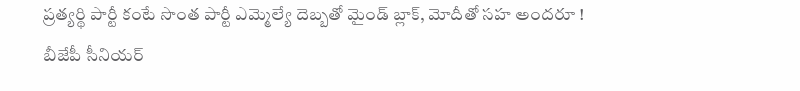ప్రత్యర్థి పార్టీ కంటే సొంత పార్టీ ఎమ్మెల్యే దెబ్బతో మైండ్ బ్లాక్, మోదీతో సహ అందరూ !
బీజేపీ సీనియర్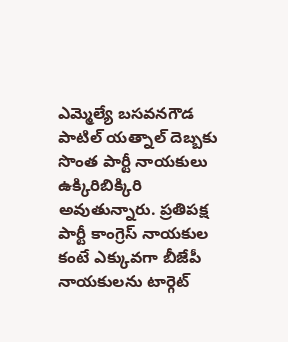ఎమ్మెల్యే బసవనగౌడ పాటిల్ యత్నాల్ దెబ్బకు సొంత పార్టీ నాయకులు ఉక్కిరిబిక్కిరి అవుతున్నారు. ప్రతిపక్ష పార్టీ కాంగ్రెస్ నాయకుల కంటే ఎక్కువగా బీజేపీ నాయకులను టార్గెట్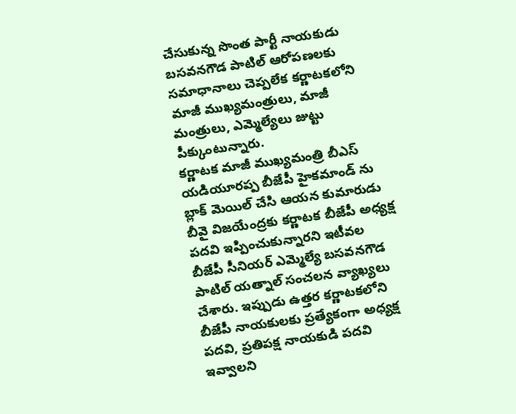చేసుకున్న సొంత పార్టీ నాయకుడు బసవనగౌడ పాటిల్ ఆరోపణలకు సమాధానాలు చెప్పలేక కర్ణాటకలోని మాజీ ముఖ్యమంత్రులు, మాజీ మంత్రులు, ఎమ్మెల్యేలు జుట్టు పీక్కుంటున్నారు.
కర్ణాటక మాజీ ముఖ్యమంత్రి బీఎస్ యడియూరప్ప బీజేపీ హైకమాండ్ ను బ్లాక్ మెయిల్ చేసి ఆయన కుమారుడు బీవై విజయేంద్రకు కర్ణాటక బీజేపీ అధ్యక్ష పదవి ఇప్పించుకున్నారని ఇటీవల బీజేపీ సీనియర్ ఎమ్మెల్యే బసవనగౌడ పాటిల్ యత్నాల్ సంచలన వ్యాఖ్యలు చేశారు. ఇప్పుడు ఉత్తర కర్ణాటకలోని బీజేపీ నాయకులకు ప్రత్యేకంగా అధ్యక్ష పదవి, ప్రతిపక్ష నాయకుడి పదవి ఇవ్వాలని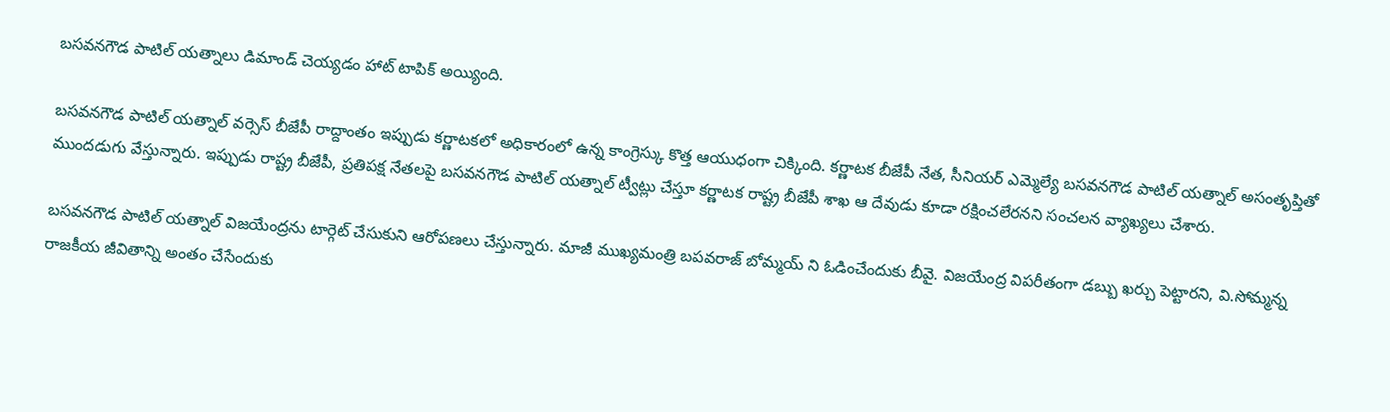బసవనగౌడ పాటిల్ యత్నాలు డిమాండ్ చెయ్యడం హాట్ టాపిక్ అయ్యింది.

బసవనగౌడ పాటిల్ యత్నాల్ వర్సెస్ బీజేపీ రాద్దాంతం ఇప్పుడు కర్ణాటకలో అధికారంలో ఉన్న కాంగ్రెస్కు కొత్త ఆయుధంగా చిక్కింది. కర్ణాటక బీజేపీ నేత, సీనియర్ ఎమ్మెల్యే బసవనగౌడ పాటిల్ యత్నాల్ అసంతృప్తితో ముందడుగు వేస్తున్నారు. ఇప్పుడు రాష్ట్ర బీజేపీ, ప్రతిపక్ష నేతలపై బసవనగౌడ పాటిల్ యత్నాల్ ట్వీట్లు చేస్తూ కర్ణాటక రాష్ట్ర బీజేపీ శాఖ ఆ దేవుడు కూడా రక్షించలేరనని సంచలన వ్యాఖ్యలు చేశారు.

బసవనగౌడ పాటిల్ యత్నాల్ విజయేంద్రను టార్గెట్ చేసుకుని ఆరోపణలు చేస్తున్నారు. మాజీ ముఖ్యమంత్రి బపవరాజ్ బోమ్మయ్ ని ఓడించేందుకు బీవై. విజయేంద్ర విపరీతంగా డబ్బు ఖర్చు పెట్టారని, వి.సోమ్మన్న రాజకీయ జీవితాన్ని అంతం చేసేందుకు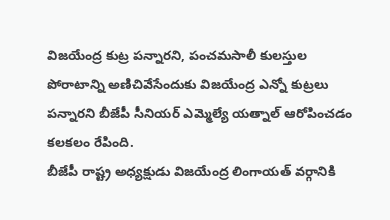విజయేంద్ర కుట్ర పన్నారని, పంచమసాలీ కులస్తుల పోరాటాన్ని అణిచివేసేందుకు విజయేంద్ర ఎన్నో కుట్రలు పన్నారని బీజేపీ సీనియర్ ఎమ్మెల్యే యత్నాల్ ఆరోపించడం కలకలం రేపింది.
బీజేపీ రాష్ట్ర అధ్యక్షుడు విజయేంద్ర లింగాయత్ వర్గానికి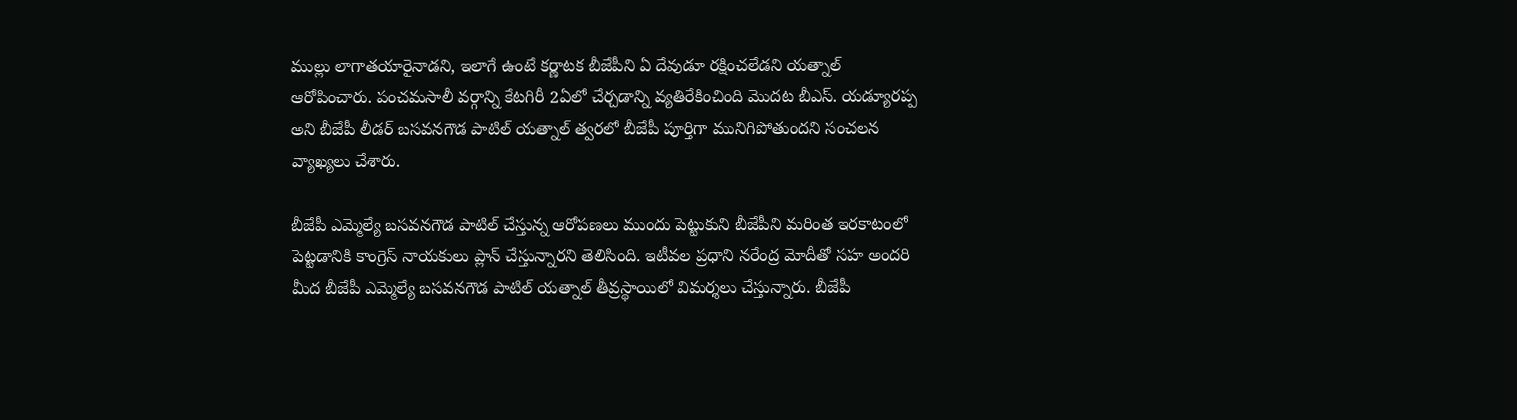ముల్లు లాగాతయారైనాడని, ఇలాగే ఉంటే కర్ణాటక బీజేపీని ఏ దేవుడూ రక్షించలేడని యత్నాల్ ఆరోపించారు. పంచమసాలీ వర్గాన్ని కేటగిరీ 2ఏలో చేర్చడాన్ని వ్యతిరేకించింది మొదట బీఎస్. యడ్యూరప్ప అని బీజేపీ లీడర్ బసవనగౌడ పాటిల్ యత్నాల్ త్వరలో బీజేపీ పూర్తిగా మునిగిపోతుందని సంచలన వ్యాఖ్యలు చేశారు.

బీజేపీ ఎమ్మెల్యే బసవనగౌడ పాటిల్ చేస్తున్న ఆరోపణలు ముందు పెట్టుకుని బీజేపీని మరింత ఇరకాటంలో పెట్టడానికి కాంగ్రెస్ నాయకులు ప్లాన్ చేస్తున్నారని తెలిసింది. ఇటీవల ప్రధాని నరేంద్ర మోదీతో సహ అందరి మీద బీజేపీ ఎమ్మెల్యే బసవనగౌడ పాటిల్ యత్నాల్ తీవ్రస్థాయిలో విమర్శలు చేస్తున్నారు. బీజేపీ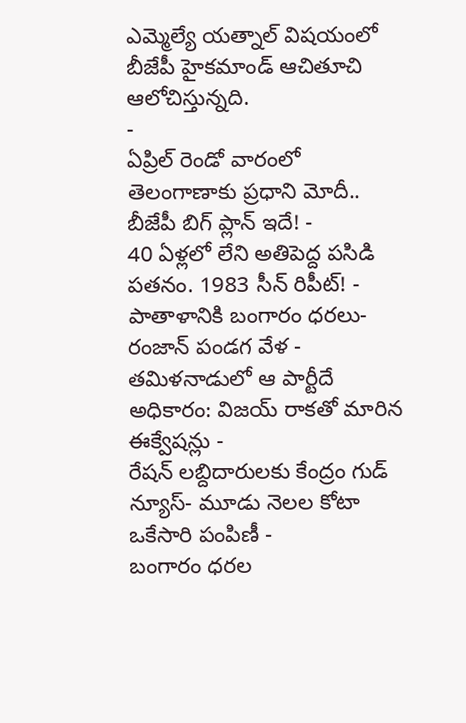ఎమ్మెల్యే యత్నాల్ విషయంలో బీజేపీ హైకమాండ్ ఆచితూచి ఆలోచిస్తున్నది.
-
ఏప్రిల్ రెండో వారంలో తెలంగాణాకు ప్రధాని మోదీ.. బీజేపీ బిగ్ ప్లాన్ ఇదే! -
40 ఏళ్లలో లేని అతిపెద్ద పసిడి పతనం. 1983 సీన్ రిపీట్! -
పాతాళానికి బంగారం ధరలు- రంజాన్ పండగ వేళ -
తమిళనాడులో ఆ పార్టీదే అధికారం: విజయ్ రాకతో మారిన ఈక్వేషన్లు -
రేషన్ లబ్దిదారులకు కేంద్రం గుడ్ న్యూస్- మూడు నెలల కోటా ఒకేసారి పంపిణీ -
బంగారం ధరల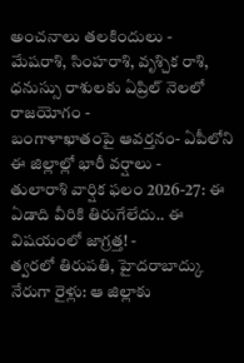అంచనాలు తలకిందులు -
మేషరాశి, సింహరాశి, వృశ్చిక రాశి, ధనుస్సు రాశులకు ఏప్రిల్ నెలలో రాజయోగం -
బంగాళాఖాతంపై ఆవర్తనం- ఏపీలోని ఈ జిల్లాల్లో భారీ వర్షాలు -
తులారాశి వార్షిక ఫలం 2026-27: ఈ ఏడాది వీరికి తిరుగేలేదు.. ఈ విషయంలో జాగ్రత్త! -
త్వరలో తిరుపతి, హైదరాబాద్కు నేరుగా రైళ్లు: ఆ జిల్లాకు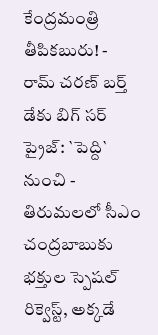కేంద్రమంత్రి తీపికబురు! -
రామ్ చరణ్ బర్త్ డేకు బిగ్ సర్ ప్రైజ్: `పెద్ది` నుంచి -
తిరుమలలో సీఎం చంద్రబాబుకు భక్తుల స్పెషల్ రిక్వెస్ట్, అక్కడే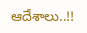ఆదేశాలు..!!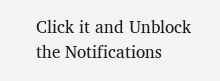Click it and Unblock the Notifications